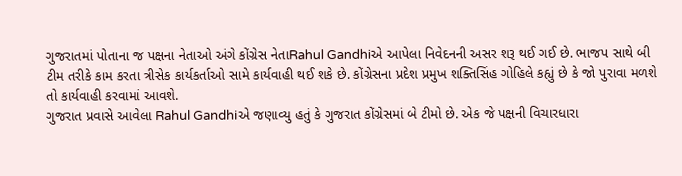ગુજરાતમાં પોતાના જ પક્ષના નેતાઓ અંગે કોંગ્રેસ નેતાRahul Gandhiએ આપેલા નિવેદનની અસર શરૂ થઈ ગઈ છે. ભાજપ સાથે બી ટીમ તરીકે કામ કરતા ત્રીસેક કાર્યકર્તાઓ સામે કાર્યવાહી થઈ શકે છે. કોંગ્રેસના પ્રદેશ પ્રમુખ શક્તિસિંહ ગોહિલે કહ્યું છે કે જો પુરાવા મળશે તો કાર્યવાહી કરવામાં આવશે.
ગુજરાત પ્રવાસે આવેલા Rahul Gandhiએ જણાવ્યુ હતું કે ગુજરાત કોંગ્રેસમાં બે ટીમો છે. એક જે પક્ષની વિચારધારા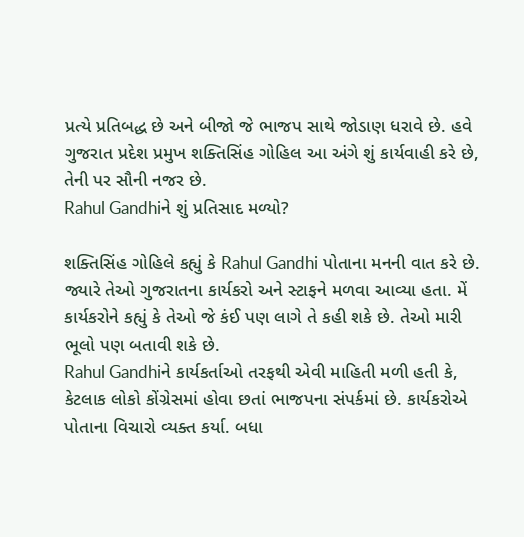પ્રત્યે પ્રતિબદ્ધ છે અને બીજો જે ભાજપ સાથે જોડાણ ધરાવે છે. હવે ગુજરાત પ્રદેશ પ્રમુખ શક્તિસિંહ ગોહિલ આ અંગે શું કાર્યવાહી કરે છે, તેની પર સૌની નજર છે.
Rahul Gandhiને શું પ્રતિસાદ મળ્યો?

શક્તિસિંહ ગોહિલે કહ્યું કે Rahul Gandhi પોતાના મનની વાત કરે છે. જ્યારે તેઓ ગુજરાતના કાર્યકરો અને સ્ટાફને મળવા આવ્યા હતા. મેં કાર્યકરોને કહ્યું કે તેઓ જે કંઈ પણ લાગે તે કહી શકે છે. તેઓ મારી ભૂલો પણ બતાવી શકે છે.
Rahul Gandhiને કાર્યકર્તાઓ તરફથી એવી માહિતી મળી હતી કે, કેટલાક લોકો કોંગ્રેસમાં હોવા છતાં ભાજપના સંપર્કમાં છે. કાર્યકરોએ પોતાના વિચારો વ્યક્ત કર્યા. બધા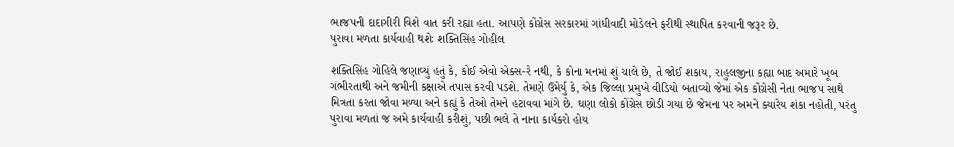ભાજપની દાદાગીરી વિશે વાત કરી રહ્યા હતા. આપણે કોંગ્રેસ સરકારમાં ગાંધીવાદી મોડેલને ફરીથી સ્થાપિત કરવાની જરૂર છે.
પુરાવા મળતા કાર્યવાહી થશેઃ શક્તિસિંહ ગોહીલ

શક્તિસિંહ ગોહિલે જણાવ્યું હતું કે, કોઈ એવો એક્સ-રે નથી, કે કોના મનમાં શું ચાલે છે, તે જોઈ શકાય, રાહુલજીના કહ્યા બાદ અમારે ખૂબ ગંભીરતાથી અને જમીની કક્ષાએ તપાસ કરવી પડશે. તેમણે ઉમેર્યુ કે, એક જિલ્લા પ્રમુખે વીડિયો બતાવ્યો જેમાં એક કોંગ્રેસી નેતા ભાજપ સાથે મિત્રતા કરતા જોવા મળ્યા અને કહ્યું કે તેઓ તેમને હટાવવા માંગે છે. ઘણા લોકો કોંગ્રેસ છોડી ગયા છે જેમના પર અમને ક્યારેય શંકા નહોતી, પરંતુ પુરાવા મળતાં જ અમે કાર્યવાહી કરીશું, પછી ભલે તે નાના કાર્યકરો હોય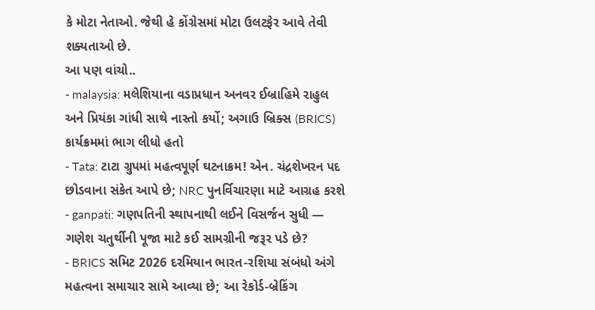કે મોટા નેતાઓ. જેથી હે કોંગ્રેસમાં મોટા ઉલટફેર આવે તેવી શક્યતાઓ છે.
આ પણ વાંચો..
- malaysia: મલેશિયાના વડાપ્રધાન અનવર ઈબ્રાહિમે રાહુલ અને પ્રિયંકા ગાંધી સાથે નાસ્તો કર્યો; અગાઉ બ્રિક્સ (BRICS) કાર્યક્રમમાં ભાગ લીધો હતો
- Tata: ટાટા ગ્રુપમાં મહત્વપૂર્ણ ઘટનાક્રમ! એન. ચંદ્રશેખરન પદ છોડવાના સંકેત આપે છે; NRC પુનર્વિચારણા માટે આગ્રહ કરશે
- ganpati: ગણપતિની સ્થાપનાથી લઈને વિસર્જન સુધી — ગણેશ ચતુર્થીની પૂજા માટે કઈ સામગ્રીની જરૂર પડે છે?
- BRICS સમિટ 2026 દરમિયાન ભારત-રશિયા સંબંધો અંગે મહત્વના સમાચાર સામે આવ્યા છે; આ રેકોર્ડ-બ્રેકિંગ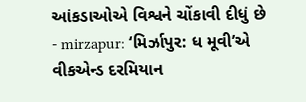આંકડાઓએ વિશ્વને ચોંકાવી દીધું છે
- mirzapur: ‘મિર્ઝાપુર: ધ મૂવી’એ વીકએન્ડ દરમિયાન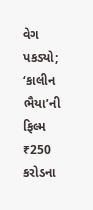વેગ પકડ્યો; ‘કાલીન ભૈયા’ની ફિલ્મ ₹250 કરોડના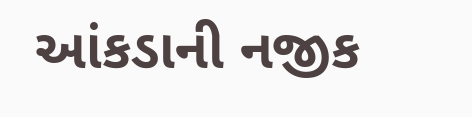આંકડાની નજીક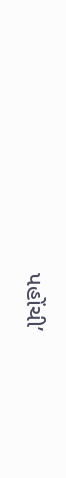પહોંચી’